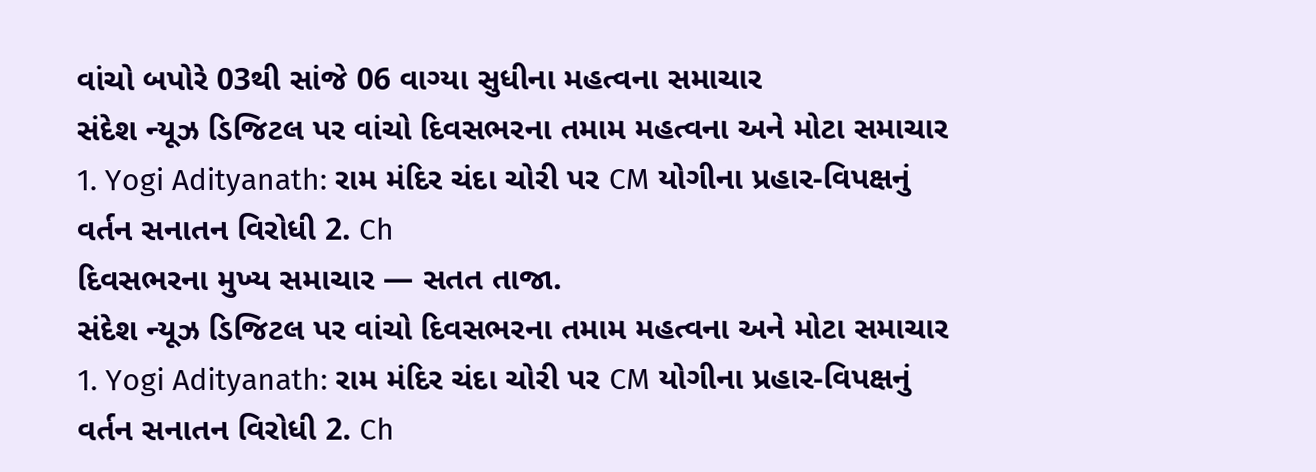વાંચો બપોરે 03થી સાંજે 06 વાગ્યા સુધીના મહત્વના સમાચાર
સંદેશ ન્યૂઝ ડિજિટલ પર વાંચો દિવસભરના તમામ મહત્વના અને મોટા સમાચાર 1. Yogi Adityanath: રામ મંદિર ચંદા ચોરી પર CM યોગીના પ્રહાર-વિપક્ષનું વર્તન સનાતન વિરોધી 2. Ch
દિવસભરના મુખ્ય સમાચાર — સતત તાજા.
સંદેશ ન્યૂઝ ડિજિટલ પર વાંચો દિવસભરના તમામ મહત્વના અને મોટા સમાચાર 1. Yogi Adityanath: રામ મંદિર ચંદા ચોરી પર CM યોગીના પ્રહાર-વિપક્ષનું વર્તન સનાતન વિરોધી 2. Ch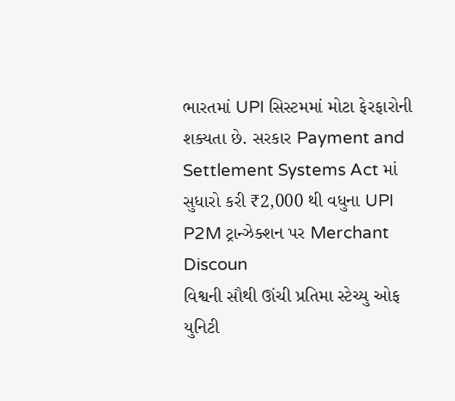ભારતમાં UPI સિસ્ટમમાં મોટા ફેરફારોની શક્યતા છે. સરકાર Payment and Settlement Systems Act માં સુધારો કરી ₹2,000 થી વધુના UPI P2M ટ્રાન્ઝેક્શન પર Merchant Discoun
વિશ્વની સૌથી ઊંચી પ્રતિમા સ્ટેચ્યુ ઓફ યુનિટી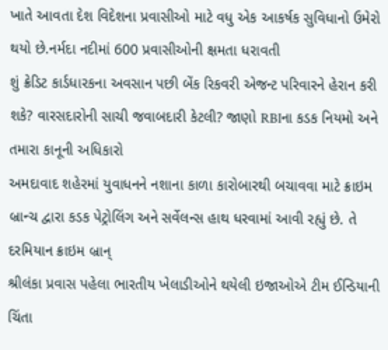ખાતે આવતા દેશ વિદેશના પ્રવાસીઓ માટે વધુ એક આકર્ષક સુવિધાનો ઉમેરો થયો છે.નર્મદા નદીમાં 600 પ્રવાસીઓની ક્ષમતા ધરાવતી
શું ક્રેડિટ કાર્ડધારકના અવસાન પછી બેંક રિકવરી એજન્ટ પરિવારને હેરાન કરી શકે? વારસદારોની સાચી જવાબદારી કેટલી? જાણો RBIના કડક નિયમો અને તમારા કાનૂની અધિકારો
અમદાવાદ શહેરમાં યુવાધનને નશાના કાળા કારોબારથી બચાવવા માટે ક્રાઇમ બ્રાન્ચ દ્વારા કડક પેટ્રોલિંગ અને સર્વેલન્સ હાથ ધરવામાં આવી રહ્યું છે. તે દરમિયાન ક્રાઇમ બ્રાન્
શ્રીલંકા પ્રવાસ પહેલા ભારતીય ખેલાડીઓને થયેલી ઇજાઓએ ટીમ ઈન્ડિયાની ચિંતા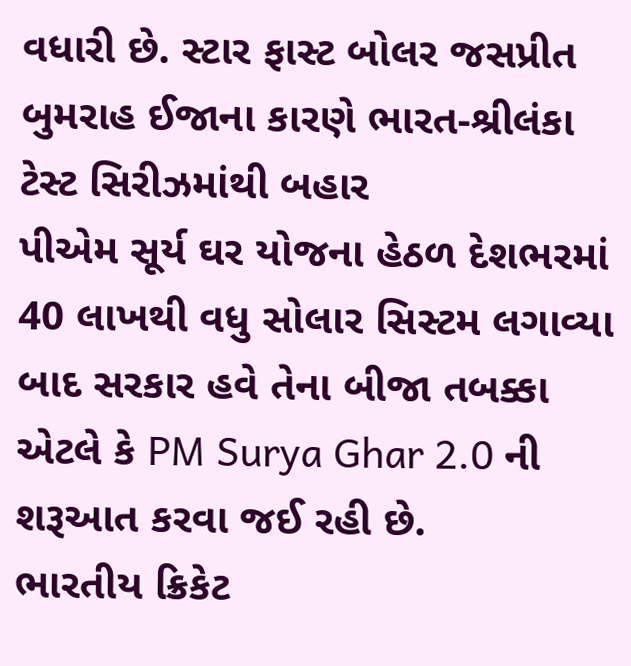વધારી છે. સ્ટાર ફાસ્ટ બોલર જસપ્રીત બુમરાહ ઈજાના કારણે ભારત-શ્રીલંકા ટેસ્ટ સિરીઝમાંથી બહાર
પીએમ સૂર્ય ઘર યોજના હેઠળ દેશભરમાં 40 લાખથી વધુ સોલાર સિસ્ટમ લગાવ્યા બાદ સરકાર હવે તેના બીજા તબક્કા એટલે કે PM Surya Ghar 2.0 ની શરૂઆત કરવા જઈ રહી છે.
ભારતીય ક્રિકેટ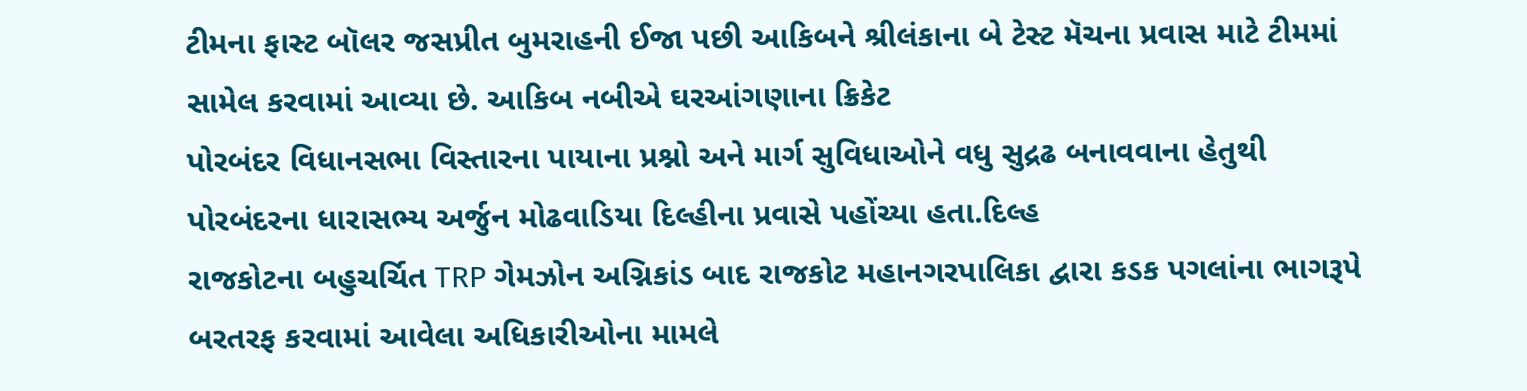ટીમના ફાસ્ટ બૉલર જસપ્રીત બુમરાહની ઈજા પછી આકિબને શ્રીલંકાના બે ટેસ્ટ મૅચના પ્રવાસ માટે ટીમમાં સામેલ કરવામાં આવ્યા છે. આકિબ નબીએ ઘરઆંગણાના ક્રિકેટ
પોરબંદર વિધાનસભા વિસ્તારના પાયાના પ્રશ્નો અને માર્ગ સુવિધાઓને વધુ સુદ્રઢ બનાવવાના હેતુથી પોરબંદરના ધારાસભ્ય અર્જુન મોઢવાડિયા દિલ્હીના પ્રવાસે પહોંચ્યા હતા.દિલ્હ
રાજકોટના બહુચર્ચિત TRP ગેમઝોન અગ્નિકાંડ બાદ રાજકોટ મહાનગરપાલિકા દ્વારા કડક પગલાંના ભાગરૂપે બરતરફ કરવામાં આવેલા અધિકારીઓના મામલે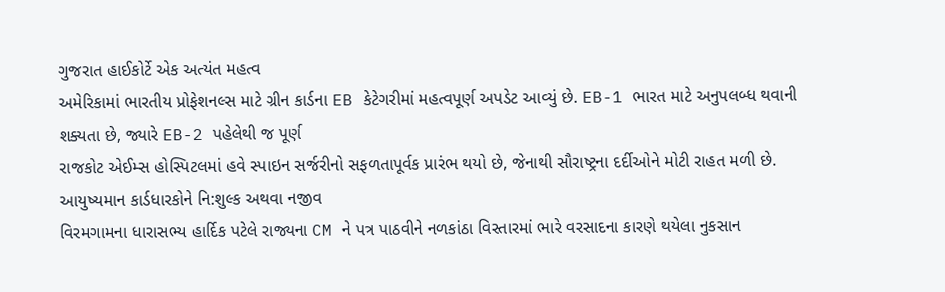ગુજરાત હાઈકોર્ટે એક અત્યંત મહત્વ
અમેરિકામાં ભારતીય પ્રોફેશનલ્સ માટે ગ્રીન કાર્ડના EB કેટેગરીમાં મહત્વપૂર્ણ અપડેટ આવ્યું છે. EB-1 ભારત માટે અનુપલબ્ધ થવાની શક્યતા છે, જ્યારે EB-2 પહેલેથી જ પૂર્ણ
રાજકોટ એઈમ્સ હોસ્પિટલમાં હવે સ્પાઇન સર્જરીનો સફળતાપૂર્વક પ્રારંભ થયો છે, જેનાથી સૌરાષ્ટ્રના દર્દીઓને મોટી રાહત મળી છે. આયુષ્યમાન કાર્ડધારકોને નિ:શુલ્ક અથવા નજીવ
વિરમગામના ધારાસભ્ય હાર્દિક પટેલે રાજ્યના CM ને પત્ર પાઠવીને નળકાંઠા વિસ્તારમાં ભારે વરસાદના કારણે થયેલા નુકસાન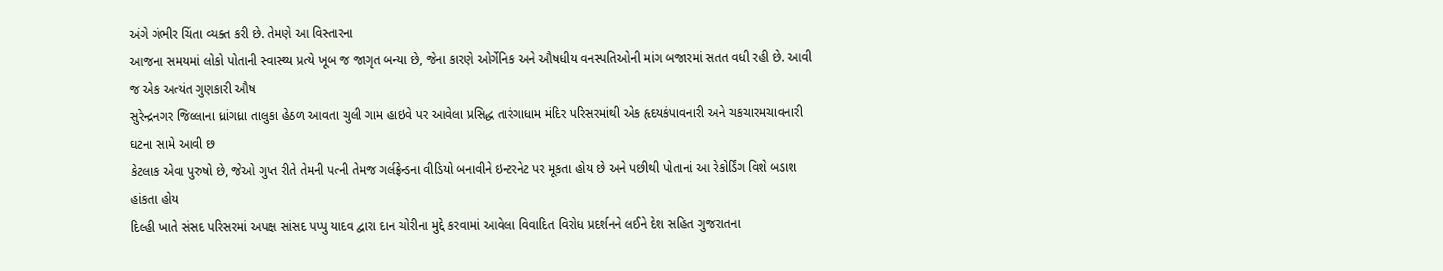અંગે ગંભીર ચિંતા વ્યક્ત કરી છે. તેમણે આ વિસ્તારના
આજના સમયમાં લોકો પોતાની સ્વાસ્થ્ય પ્રત્યે ખૂબ જ જાગૃત બન્યા છે, જેના કારણે ઓર્ગેનિક અને ઔષધીય વનસ્પતિઓની માંગ બજારમાં સતત વધી રહી છે. આવી જ એક અત્યંત ગુણકારી ઔષ
સુરેન્દ્રનગર જિલ્લાના ધ્રાંગધ્રા તાલુકા હેઠળ આવતા ચુલી ગામ હાઇવે પર આવેલા પ્રસિદ્ધ તારંગાધામ મંદિર પરિસરમાંથી એક હૃદયકંપાવનારી અને ચકચારમચાવનારી ઘટના સામે આવી છ
કેટલાક એવા પુરુષો છે, જેઓ ગુપ્ત રીતે તેમની પત્ની તેમજ ગર્લફ્રેન્ડના વીડિયો બનાવીને ઇન્ટરનેટ પર મૂકતા હોય છે અને પછીથી પોતાનાં આ રેકોર્ડિંગ વિશે બડાશ હાંકતા હોય
દિલ્હી ખાતે સંસદ પરિસરમાં અપક્ષ સાંસદ પપ્પુ યાદવ દ્વારા દાન ચોરીના મુદ્દે કરવામાં આવેલા વિવાદિત વિરોધ પ્રદર્શનને લઈને દેશ સહિત ગુજરાતના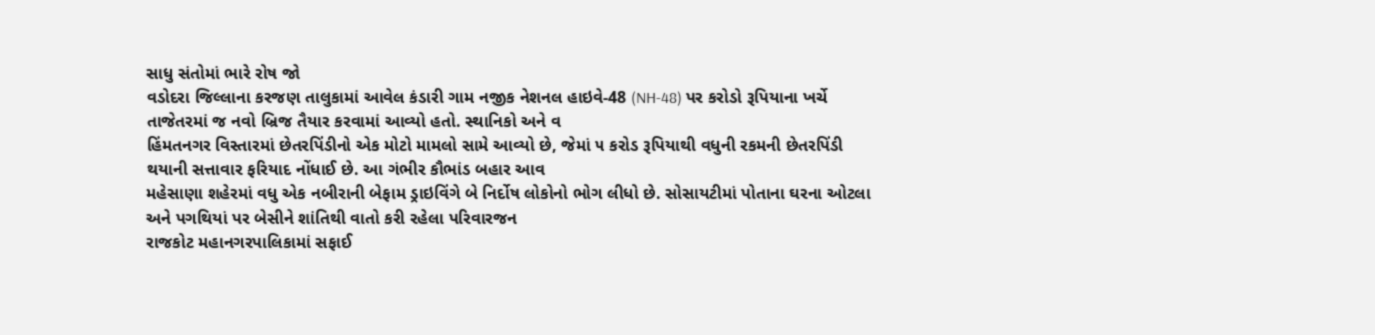સાધુ સંતોમાં ભારે રોષ જો
વડોદરા જિલ્લાના કરજણ તાલુકામાં આવેલ કંડારી ગામ નજીક નેશનલ હાઇવે-48 (NH-48) પર કરોડો રૂપિયાના ખર્ચે તાજેતરમાં જ નવો બ્રિજ તૈયાર કરવામાં આવ્યો હતો. સ્થાનિકો અને વ
હિંમતનગર વિસ્તારમાં છેતરપિંડીનો એક મોટો મામલો સામે આવ્યો છે, જેમાં ૫ કરોડ રૂપિયાથી વધુની રકમની છેતરપિંડી થયાની સત્તાવાર ફરિયાદ નોંધાઈ છે. આ ગંભીર કૌભાંડ બહાર આવ
મહેસાણા શહેરમાં વધુ એક નબીરાની બેફામ ડ્રાઇવિંગે બે નિર્દોષ લોકોનો ભોગ લીધો છે. સોસાયટીમાં પોતાના ઘરના ઓટલા અને પગથિયાં પર બેસીને શાંતિથી વાતો કરી રહેલા પરિવારજન
રાજકોટ મહાનગરપાલિકામાં સફાઈ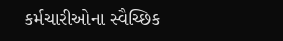કર્મચારીઓના સ્વૈચ્છિક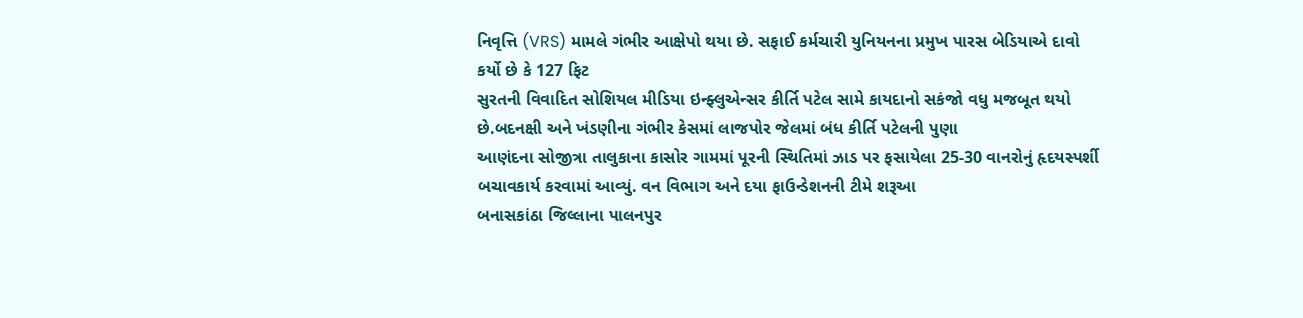નિવૃત્તિ (VRS) મામલે ગંભીર આક્ષેપો થયા છે. સફાઈ કર્મચારી યુનિયનના પ્રમુખ પારસ બેડિયાએ દાવો કર્યો છે કે 127 ફિટ
સુરતની વિવાદિત સોશિયલ મીડિયા ઇન્ફ્લુએન્સર કીર્તિ પટેલ સામે કાયદાનો સકંજો વધુ મજબૂત થયો છે.બદનક્ષી અને ખંડણીના ગંભીર કેસમાં લાજપોર જેલમાં બંધ કીર્તિ પટેલની પુણા
આણંદના સોજીત્રા તાલુકાના કાસોર ગામમાં પૂરની સ્થિતિમાં ઝાડ પર ફસાયેલા 25-30 વાનરોનું હૃદયસ્પર્શી બચાવકાર્ય કરવામાં આવ્યું. વન વિભાગ અને દયા ફાઉન્ડેશનની ટીમે શરૂઆ
બનાસકાંઠા જિલ્લાના પાલનપુર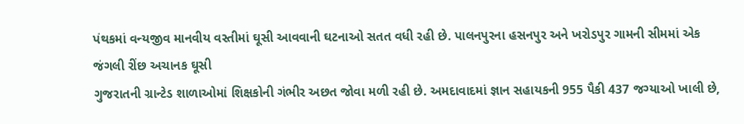પંથકમાં વન્યજીવ માનવીય વસ્તીમાં ઘૂસી આવવાની ઘટનાઓ સતત વધી રહી છે. પાલનપુરના હસનપુર અને ખરોડપુર ગામની સીમમાં એક જંગલી રીંછ અચાનક ઘૂસી
ગુજરાતની ગ્રાન્ટેડ શાળાઓમાં શિક્ષકોની ગંભીર અછત જોવા મળી રહી છે. અમદાવાદમાં જ્ઞાન સહાયકની 955 પૈકી 437 જગ્યાઓ ખાલી છે,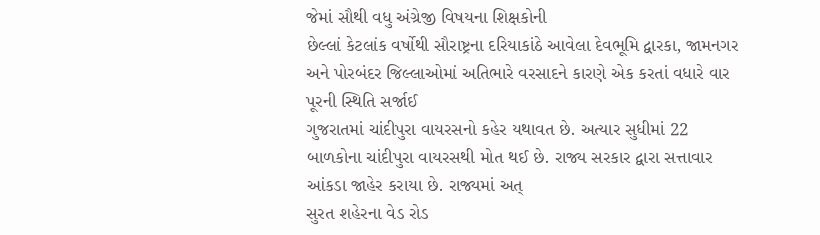જેમાં સૌથી વધુ અંગ્રેજી વિષયના શિક્ષકોની
છેલ્લાં કેટલાંક વર્ષોથી સૌરાષ્ટ્રના દરિયાકાંઠે આવેલા દેવભૂમિ દ્વારકા, જામનગર અને પોરબંદર જિલ્લાઓમાં અતિભારે વરસાદને કારણે એક કરતાં વધારે વાર પૂરની સ્થિતિ સર્જાઈ
ગુજરાતમાં ચાંદીપુરા વાયરસનો કહેર યથાવત છે. અત્યાર સુધીમાં 22 બાળકોના ચાંદીપુરા વાયરસથી મોત થઈ છે. રાજ્ય સરકાર દ્વારા સત્તાવાર આંકડા જાહેર કરાયા છે. રાજ્યમાં અત્
સુરત શહેરના વેડ રોડ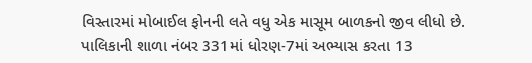વિસ્તારમાં મોબાઈલ ફોનની લતે વધુ એક માસૂમ બાળકનો જીવ લીધો છે. પાલિકાની શાળા નંબર 331માં ધોરણ-7માં અભ્યાસ કરતા 13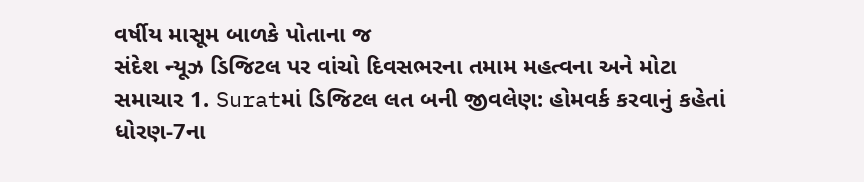વર્ષીય માસૂમ બાળકે પોતાના જ
સંદેશ ન્યૂઝ ડિજિટલ પર વાંચો દિવસભરના તમામ મહત્વના અને મોટા સમાચાર 1. Suratમાં ડિજિટલ લત બની જીવલેણ: હોમવર્ક કરવાનું કહેતાં ધોરણ-7ના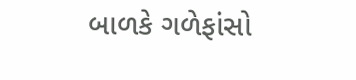બાળકે ગળેફાંસો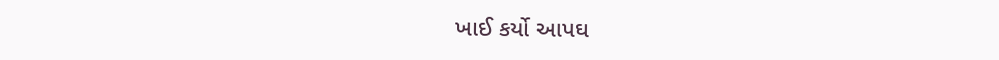ખાઈ કર્યો આપઘ